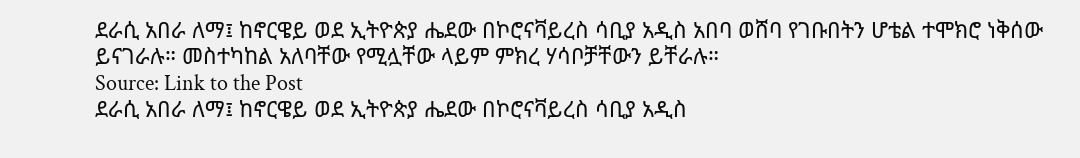ደራሲ አበራ ለማ፤ ከኖርዌይ ወደ ኢትዮጵያ ሔደው በኮሮናቫይረስ ሳቢያ አዲስ አበባ ወሸባ የገቡበትን ሆቴል ተሞክሮ ነቅሰው ይናገራሉ። መስተካከል አለባቸው የሚሏቸው ላይም ምክረ ሃሳቦቻቸውን ይቸራሉ።
Source: Link to the Post
ደራሲ አበራ ለማ፤ ከኖርዌይ ወደ ኢትዮጵያ ሔደው በኮሮናቫይረስ ሳቢያ አዲስ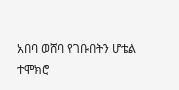አበባ ወሸባ የገቡበትን ሆቴል ተሞክሮ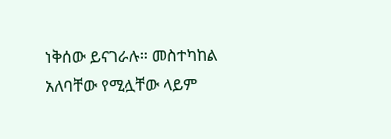ነቅሰው ይናገራሉ። መስተካከል አለባቸው የሚሏቸው ላይም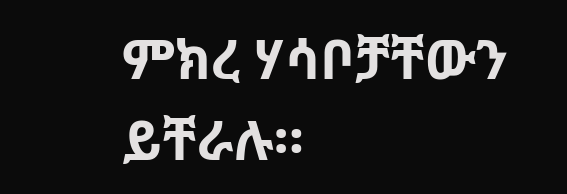ምክረ ሃሳቦቻቸውን ይቸራሉ።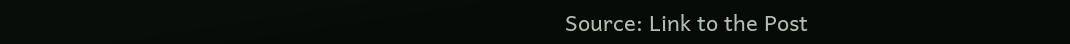Source: Link to the Post